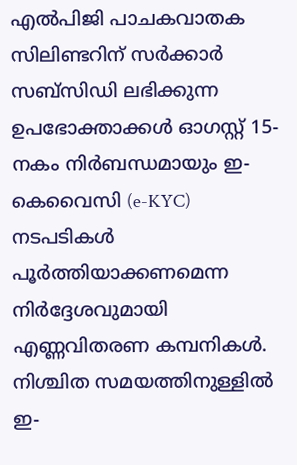എൽപിജി പാചകവാതക സിലിണ്ടറിന് സർക്കാർ സബ്സിഡി ലഭിക്കുന്ന ഉപഭോക്താക്കൾ ഓഗസ്റ്റ് 15-നകം നിർബന്ധമായും ഇ-കെവൈസി (e-KYC) നടപടികൾ പൂർത്തിയാക്കണമെന്ന നിർദ്ദേശവുമായി എണ്ണവിതരണ കമ്പനികൾ. നിശ്ചിത സമയത്തിനുള്ളിൽ ഇ-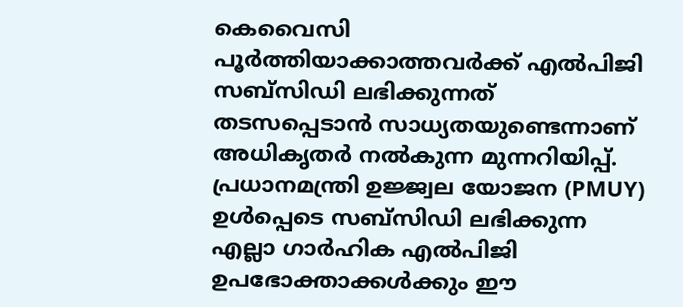കെവൈസി പൂർത്തിയാക്കാത്തവർക്ക് എൽപിജി സബ്സിഡി ലഭിക്കുന്നത് തടസപ്പെടാൻ സാധ്യതയുണ്ടെന്നാണ് അധികൃതർ നൽകുന്ന മുന്നറിയിപ്പ്.
പ്രധാനമന്ത്രി ഉജ്ജ്വല യോജന (PMUY) ഉൾപ്പെടെ സബ്സിഡി ലഭിക്കുന്ന എല്ലാ ഗാർഹിക എൽപിജി ഉപഭോക്താക്കൾക്കും ഈ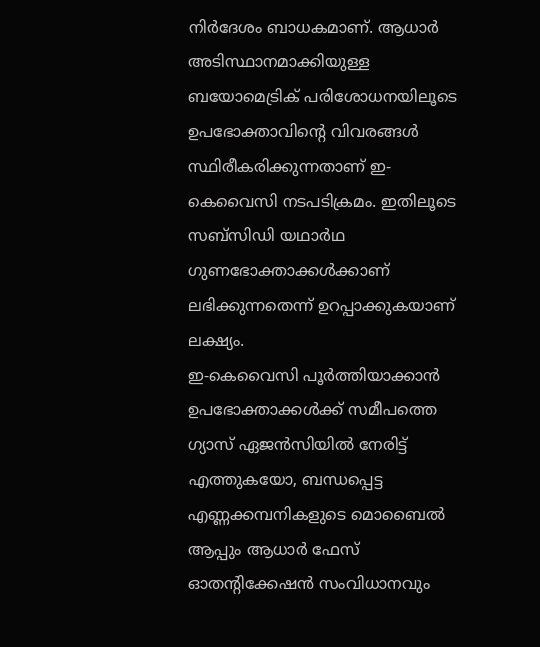നിർദേശം ബാധകമാണ്. ആധാർ അടിസ്ഥാനമാക്കിയുള്ള ബയോമെട്രിക് പരിശോധനയിലൂടെ ഉപഭോക്താവിന്റെ വിവരങ്ങൾ സ്ഥിരീകരിക്കുന്നതാണ് ഇ-കെവൈസി നടപടിക്രമം. ഇതിലൂടെ സബ്സിഡി യഥാർഥ ഗുണഭോക്താക്കൾക്കാണ് ലഭിക്കുന്നതെന്ന് ഉറപ്പാക്കുകയാണ് ലക്ഷ്യം.
ഇ-കെവൈസി പൂർത്തിയാക്കാൻ ഉപഭോക്താക്കൾക്ക് സമീപത്തെ ഗ്യാസ് ഏജൻസിയിൽ നേരിട്ട് എത്തുകയോ, ബന്ധപ്പെട്ട എണ്ണക്കമ്പനികളുടെ മൊബൈൽ ആപ്പും ആധാർ ഫേസ് ഓതന്റിക്കേഷൻ സംവിധാനവും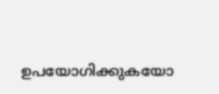ഉപയോഗിക്കുകയോ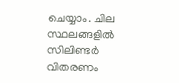ചെയ്യാം. ചില സ്ഥലങ്ങളിൽ സിലിണ്ടർ വിതരണം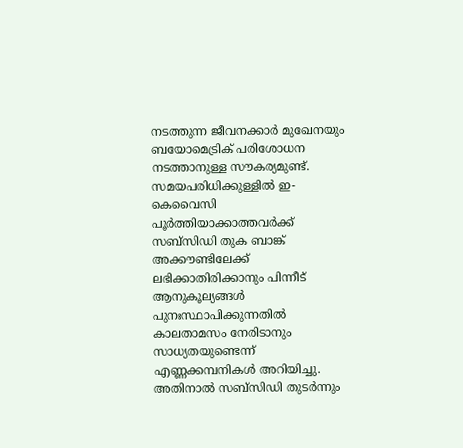നടത്തുന്ന ജീവനക്കാർ മുഖേനയും ബയോമെട്രിക് പരിശോധന നടത്താനുള്ള സൗകര്യമുണ്ട്.
സമയപരിധിക്കുള്ളിൽ ഇ-കെവൈസി പൂർത്തിയാക്കാത്തവർക്ക് സബ്സിഡി തുക ബാങ്ക് അക്കൗണ്ടിലേക്ക് ലഭിക്കാതിരിക്കാനും പിന്നീട് ആനുകൂല്യങ്ങൾ പുനഃസ്ഥാപിക്കുന്നതിൽ കാലതാമസം നേരിടാനും സാധ്യതയുണ്ടെന്ന് എണ്ണക്കമ്പനികൾ അറിയിച്ചു. അതിനാൽ സബ്സിഡി തുടർന്നും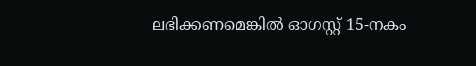ലഭിക്കണമെങ്കിൽ ഓഗസ്റ്റ് 15-നകം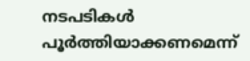നടപടികൾ പൂർത്തിയാക്കണമെന്ന്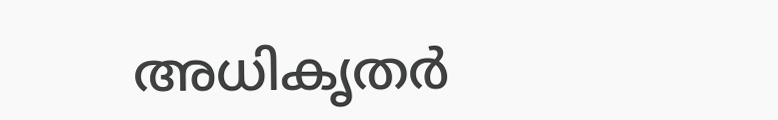അധികൃതർ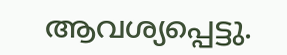ആവശ്യപ്പെട്ടു.